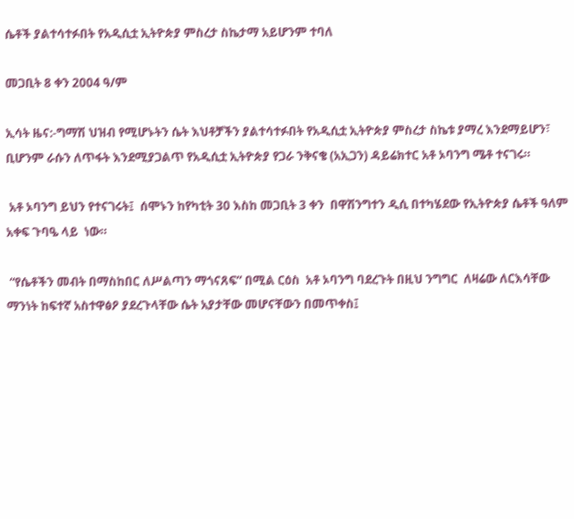ሴቶች ያልተሳተፉበት የአዲሲቷ ኢትዮጵያ ምስረታ ስኬታማ አይሆንም ተባለ

መጋቢት 8 ቀን 2004 ዓ/ም

ኢሳት ዜና:-ግማሽ ህዝብ የሚሆኑትን ሴት እህቶቻችን ያልተሳተፉበት የአዲሲቷ ኢትዮጵያ ምስረታ ስኬቱ ያማረ እንደማይሆን፣ ቢሆንም ራሱን ለጥፋት እንደሚያጋልጥ የአዲሲቷ ኢትዮጵያ የጋራ ንቅናቄ (አኢጋን) ዳይሬክተር አቶ ኦባንግ ሜቶ ተናገሩ።

 አቶ ኦባንግ ይህን የተናገሩት፤  ሰሞኑን ከየካቲት 30 እስከ መጋቢት 3 ቀን  በዋሽንግተን ዲሲ በተካሄደው የኢትዮጵያ ሴቶች ዓለም አቀፍ ጉባዔ ላይ  ነው።

 “የሴቶችን መብት በማስከበር ለሥልጣን ማጎናጸፍ” በሚል ርዕስ  አቶ ኦባንግ ባደረጉት በዚህ ንግግር  ለዛሬው ለርእሳቸው ማንነት ከፍተኛ አስተዋፅዖ ያደረጉላቸው ሴት አያታቸው መሆናቸውን በመጥቀስ፤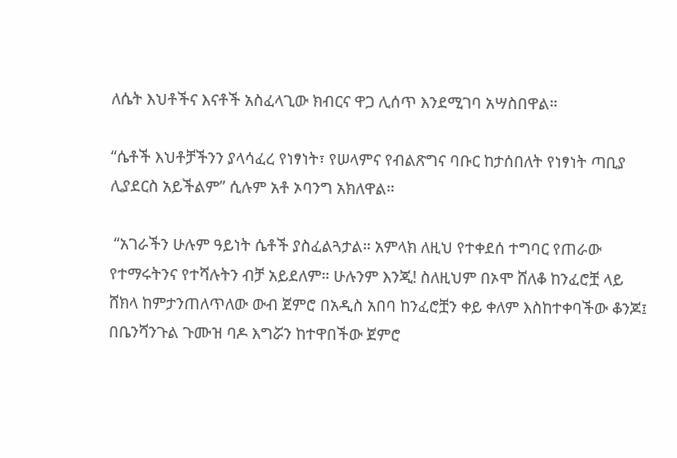ለሴት እህቶችና እናቶች አስፈላጊው ክብርና ዋጋ ሊሰጥ እንደሚገባ አሣስበዋል።

“ሴቶች እህቶቻችንን ያላሳፈረ የነፃነት፣ የሠላምና የብልጽግና ባቡር ከታሰበለት የነፃነት ጣቢያ ሊያደርስ አይችልም” ሲሉም አቶ ኦባንግ አክለዋል።

 “አገራችን ሁሉም ዓይነት ሴቶች ያስፈልጓታል። አምላክ ለዚህ የተቀደሰ ተግባር የጠራው የተማሩትንና የተሻሉትን ብቻ አይደለም። ሁሉንም እንጂ! ስለዚህም በኦሞ ሸለቆ ከንፈሮቿ ላይ ሸክላ ከምታንጠለጥለው ውብ ጀምሮ በአዲስ አበባ ከንፈሮቿን ቀይ ቀለም እስከተቀባችው ቆንጆ፤ በቤንሻንጉል ጉሙዝ ባዶ እግሯን ከተዋበችው ጀምሮ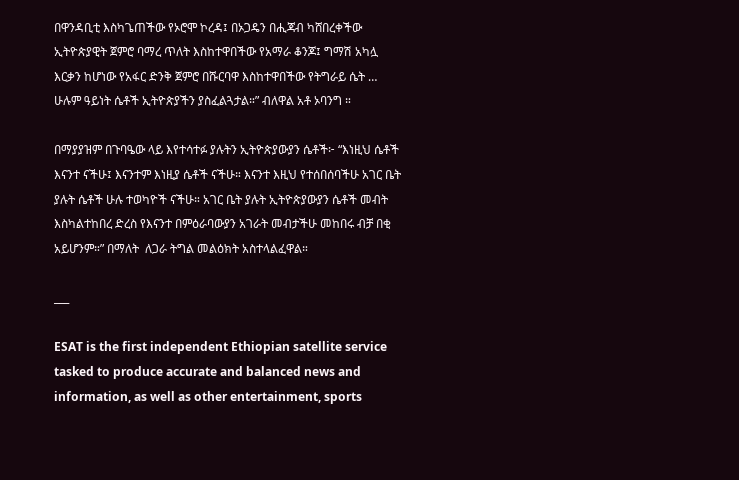በዋንዳቢቲ እስካጌጠችው የኦሮሞ ኮረዳ፤ በኦጋዴን በሒጃብ ካሸበረቀችው ኢትዮጵያዊት ጀምሮ ባማረ ጥለት እስከተዋበችው የአማራ ቆንጆ፤ ግማሽ አካሏ እርቃን ከሆነው የአፋር ድንቅ ጀምሮ በሹርባዋ እስከተዋበችው የትግራይ ሴት … ሁሉም ዓይነት ሴቶች ኢትዮጵያችን ያስፈልጓታል።” ብለዋል አቶ ኦባንግ ።

በማያያዝም በጉባዔው ላይ እየተሳተፉ ያሉትን ኢትዮጵያውያን ሴቶች፦ “እነዚህ ሴቶች እናንተ ናችሁ፤ እናንተም እነዚያ ሴቶች ናችሁ። እናንተ እዚህ የተሰበሰባችሁ አገር ቤት ያሉት ሴቶች ሁሉ ተወካዮች ናችሁ። አገር ቤት ያሉት ኢትዮጵያውያን ሴቶች መብት እስካልተከበረ ድረስ የእናንተ በምዕራባውያን አገራት መብታችሁ መከበሩ ብቻ በቂ አይሆንም።” በማለት  ለጋራ ትግል መልዕክት አስተላልፈዋል።

___

ESAT is the first independent Ethiopian satellite service tasked to produce accurate and balanced news and information, as well as other entertainment, sports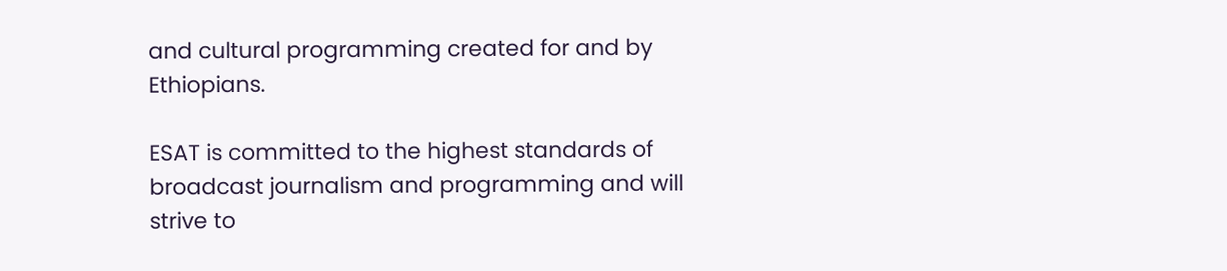and cultural programming created for and by Ethiopians.

ESAT is committed to the highest standards of broadcast journalism and programming and will strive to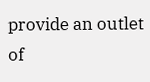provide an outlet of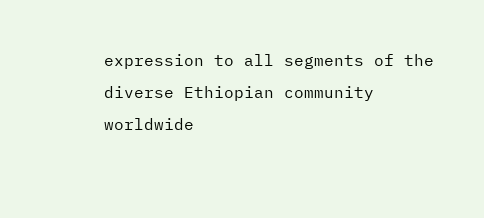expression to all segments of the diverse Ethiopian community worldwide